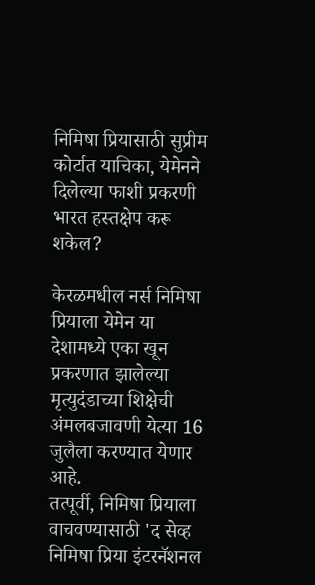निमिषा प्रियासाठी सुप्रीम कोर्टात याचिका, येमेनने दिलेल्या फाशी प्रकरणी भारत हस्तक्षेप करू शकेल?

केरळमधील नर्स निमिषा प्रियाला येमेन या देशामध्ये एका खून प्रकरणात झालेल्या मृत्युदंडाच्या शिक्षेची अंमलबजावणी येत्या 16 जुलैला करण्यात येणार आहे.
तत्पूर्वी, निमिषा प्रियाला वाचवण्यासाठी 'द सेव्ह निमिषा प्रिया इंटरनॅशनल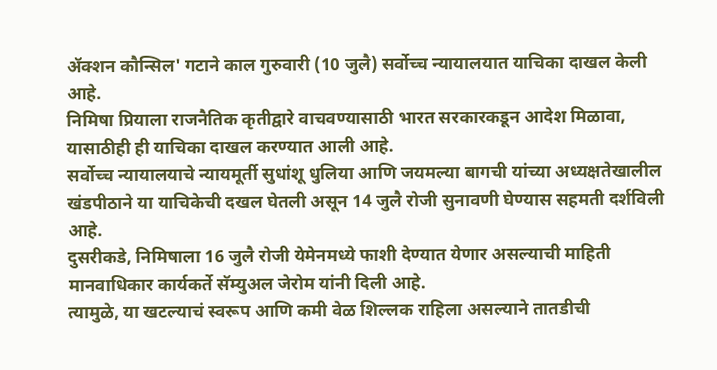ॲक्शन कौन्सिल' गटाने काल गुरुवारी (10 जुलै) सर्वोच्च न्यायालयात याचिका दाखल केली आहे.
निमिषा प्रियाला राजनैतिक कृतीद्वारे वाचवण्यासाठी भारत सरकारकडून आदेश मिळावा, यासाठीही ही याचिका दाखल करण्यात आली आहे.
सर्वोच्च न्यायालयाचे न्यायमूर्ती सुधांशू धुलिया आणि जयमल्या बागची यांच्या अध्यक्षतेखालील खंडपीठाने या याचिकेची दखल घेतली असून 14 जुलै रोजी सुनावणी घेण्यास सहमती दर्शविली आहे.
दुसरीकडे, निमिषाला 16 जुलै रोजी येमेनमध्ये फाशी देण्यात येणार असल्याची माहिती मानवाधिकार कार्यकर्ते सॅम्युअल जेरोम यांनी दिली आहे.
त्यामुळे, या खटल्याचं स्वरूप आणि कमी वेळ शिल्लक राहिला असल्याने तातडीची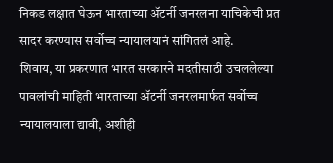निकड लक्षात घेऊन भारताच्या ॲटर्नी जनरलना याचिकेची प्रत सादर करण्यास सर्वोच्च न्यायालयानं सांगितलं आहे.
शिवाय, या प्रकरणात भारत सरकारने मदतीसाठी उचललेल्या पावलांची माहिती भारताच्या ॲटर्नी जनरलमार्फत सर्वोच्च न्यायालयाला द्यावी, अशीही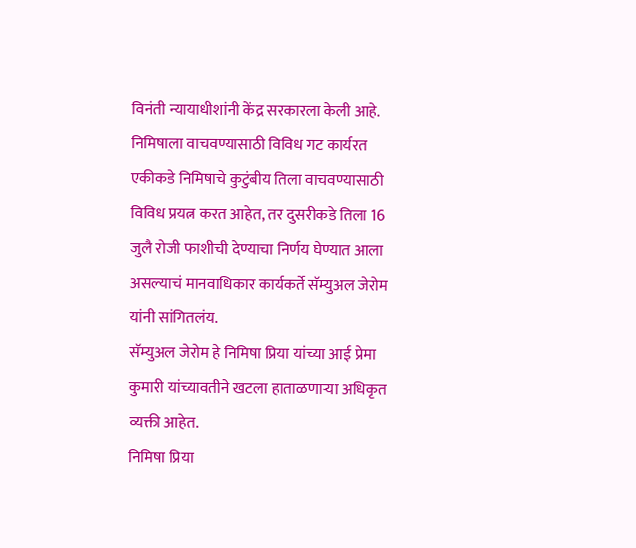विनंती न्यायाधीशांनी केंद्र सरकारला केली आहे.
निमिषाला वाचवण्यासाठी विविध गट कार्यरत
एकीकडे निमिषाचे कुटुंबीय तिला वाचवण्यासाठी विविध प्रयत्न करत आहेत, तर दुसरीकडे तिला 16 जुलै रोजी फाशीची देण्याचा निर्णय घेण्यात आला असल्याचं मानवाधिकार कार्यकर्ते सॅम्युअल जेरोम यांनी सांगितलंय.
सॅम्युअल जेरोम हे निमिषा प्रिया यांच्या आई प्रेमा कुमारी यांच्यावतीने खटला हाताळणाऱ्या अधिकृत व्यक्ती आहेत.
निमिषा प्रिया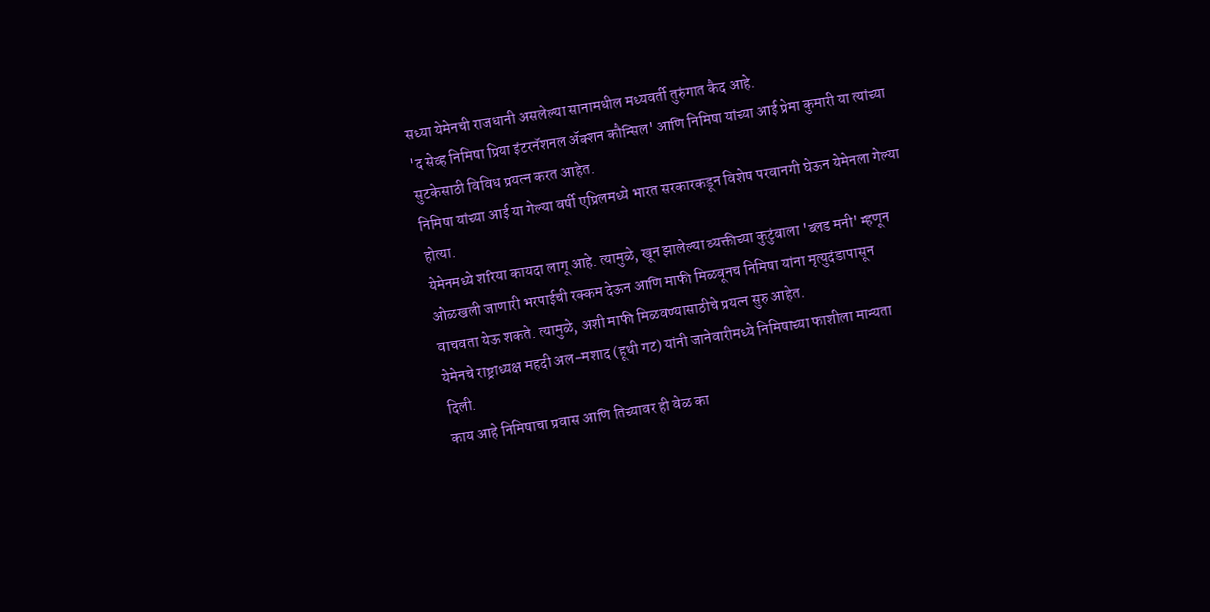सध्या येमेनची राजधानी असलेल्या सानामधील मध्यवर्ती तुरुंगात कैद आहे.
'द सेव्ह निमिषा प्रिया इंटरनॅशनल ॲक्शन कौन्सिल' आणि निमिषा यांच्या आई प्रेमा कुमारी या त्यांच्या सुटकेसाठी विविध प्रयत्न करत आहेत.
निमिषा यांच्या आई या गेल्या वर्षी एप्रिलमध्ये भारत सरकारकडून विशेष परवानगी घेऊन येमेनला गेल्या होत्या.
येमेनमध्ये शरिया कायदा लागू आहे. त्यामुळे, खून झालेल्या व्यक्तीच्या कुटुंबाला 'ब्लड मनी' म्हणून ओळखली जाणारी भरपाईची रक्कम देऊन आणि माफी मिळवूनच निमिषा यांना मृत्युदंडापासून वाचवता येऊ शकते. त्यामुळे, अशी माफी मिळवण्यासाठीचे प्रयत्न सुरु आहेत.
येमेनचे राष्ट्राध्यक्ष महदी अल-मशाद (हूथी गट) यांनी जानेवारीमध्ये निमिषाच्या फाशीला मान्यता दिली.
काय आहे निमिषाचा प्रवास आणि तिच्यावर ही वेळ का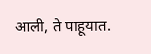आली, ते पाहूयात.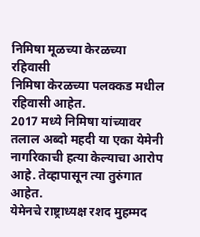निमिषा मूळच्या केरळच्या रहिवासी
निमिषा केरळच्या पलक्कड मधील रहिवासी आहेत.
2017 मध्ये निमिषा यांच्यावर तलाल अब्दो महदी या एका येमेनी नागरिकाची हत्या केल्याचा आरोप आहे. तेव्हापासून त्या तुरुंगात आहेत.
येमेनचे राष्ट्राध्यक्ष रशद मुहम्मद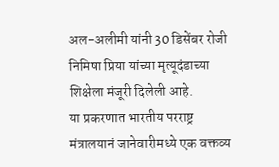अल-अलीमी यांनी 30 डिसेंबर रोजी निमिषा प्रिया यांच्या मृत्यूदंडाच्या शिक्षेला मंजूरी दिलेली आहे.
या प्रकरणात भारतीय परराष्ट्र मंत्रालयानं जानेवारीमध्ये एक वक्तव्य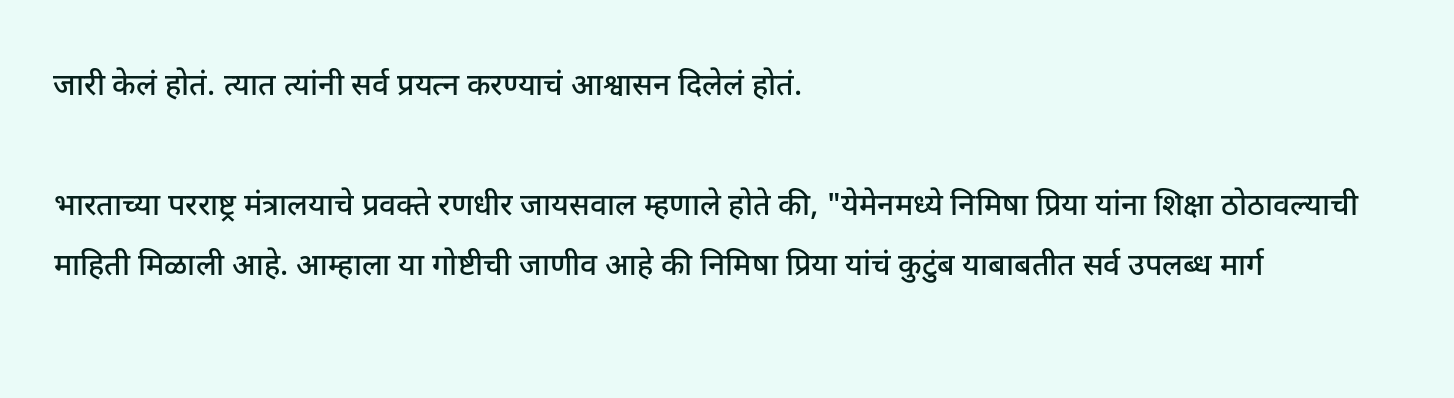जारी केलं होतं. त्यात त्यांनी सर्व प्रयत्न करण्याचं आश्वासन दिलेलं होतं.

भारताच्या परराष्ट्र मंत्रालयाचे प्रवक्ते रणधीर जायसवाल म्हणाले होते की, "येमेनमध्ये निमिषा प्रिया यांना शिक्षा ठोठावल्याची माहिती मिळाली आहे. आम्हाला या गोष्टीची जाणीव आहे की निमिषा प्रिया यांचं कुटुंब याबाबतीत सर्व उपलब्ध मार्ग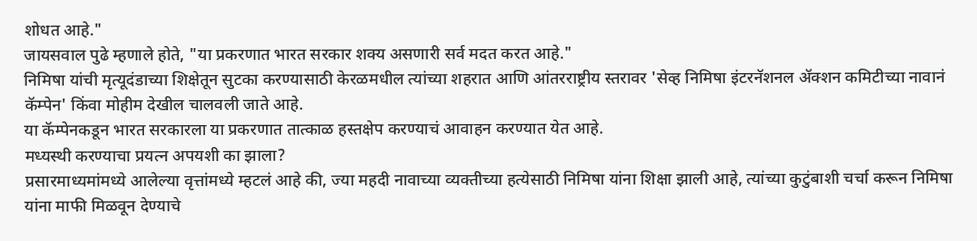शोधत आहे."
जायसवाल पुढे म्हणाले होते, "या प्रकरणात भारत सरकार शक्य असणारी सर्व मदत करत आहे."
निमिषा यांची मृत्यूदंडाच्या शिक्षेतून सुटका करण्यासाठी केरळमधील त्यांच्या शहरात आणि आंतरराष्ट्रीय स्तरावर 'सेव्ह निमिषा इंटरनॅशनल ॲक्शन कमिटीच्या नावानं कॅम्पेन' किंवा मोहीम देखील चालवली जाते आहे.
या कॅम्पेनकडून भारत सरकारला या प्रकरणात तात्काळ हस्तक्षेप करण्याचं आवाहन करण्यात येत आहे.
मध्यस्थी करण्याचा प्रयत्न अपयशी का झाला?
प्रसारमाध्यमांमध्ये आलेल्या वृत्तांमध्ये म्हटलं आहे की, ज्या महदी नावाच्या व्यक्तीच्या हत्येसाठी निमिषा यांना शिक्षा झाली आहे, त्यांच्या कुटुंबाशी चर्चा करून निमिषा यांना माफी मिळवून देण्याचे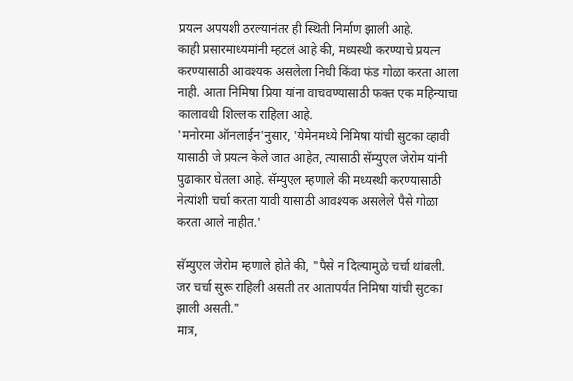प्रयत्न अपयशी ठरल्यानंतर ही स्थिती निर्माण झाली आहे.
काही प्रसारमाध्यमांनी म्हटलं आहे की, मध्यस्थी करण्याचे प्रयत्न करण्यासाठी आवश्यक असलेला निधी किंवा फंड गोळा करता आला नाही. आता निमिषा प्रिया यांना वाचवण्यासाठी फक्त एक महिन्याचा कालावधी शिल्लक राहिला आहे.
'मनोरमा ऑनलाईन'नुसार, 'येमेनमध्ये निमिषा यांची सुटका व्हावी यासाठी जे प्रयत्न केले जात आहेत, त्यासाठी सॅम्युएल जेरोम यांनी पुढाकार घेतला आहे. सॅम्युएल म्हणाले की मध्यस्थी करण्यासाठी नेत्यांशी चर्चा करता यावी यासाठी आवश्यक असलेले पैसे गोळा करता आले नाहीत.'

सॅम्युएल जेरोम म्हणाले होते की, "पैसे न दिल्यामुळे चर्चा थांबली. जर चर्चा सुरू राहिली असती तर आतापर्यंत निमिषा यांची सुटका झाली असती."
मात्र,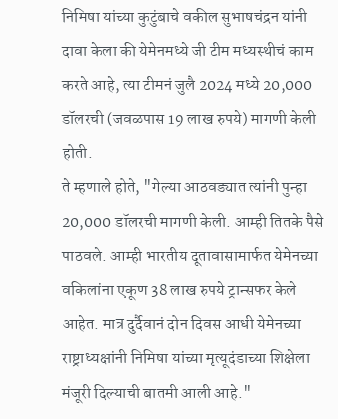निमिषा यांच्या कुटुंबाचे वकील सुभाषचंद्रन यांनी दावा केला की येमेनमध्ये जी टीम मध्यस्थीचं काम करते आहे, त्या टीमनं जुलै 2024 मध्ये 20,000 डॉलरची (जवळपास 19 लाख रुपये) मागणी केली होती.
ते म्हणाले होते, "गेल्या आठवड्यात त्यांनी पुन्हा 20,000 डॉलरची मागणी केली. आम्ही तितके पैसे पाठवले. आम्ही भारतीय दूतावासामार्फत येमेनच्या वकिलांना एकूण 38 लाख रुपये ट्रान्सफर केले आहेत. मात्र दुर्दैवानं दोन दिवस आधी येमेनच्या राष्ट्राध्यक्षांनी निमिषा यांच्या मृत्यूदंडाच्या शिक्षेला मंजूरी दिल्याची बातमी आली आहे."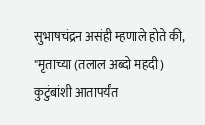सुभाषचंद्रन असंही म्हणाले होते की, "मृताच्या (तलाल अब्दो महदी) कुटुंबांशी आतापर्यंत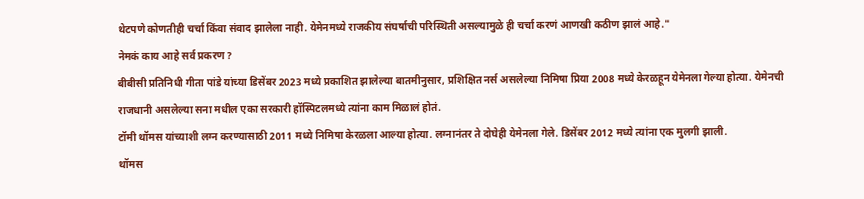थेटपणे कोणतीही चर्चा किंवा संवाद झालेला नाही. येमेनमध्ये राजकीय संघर्षाची परिस्थिती असल्यामुळे ही चर्चा करणं आणखी कठीण झालं आहे."
नेमकं काय आहे सर्व प्रकरण?
बीबीसी प्रतिनिधी गीता पांडे यांच्या डिसेंबर 2023 मध्ये प्रकाशित झालेल्या बातमीनुसार, प्रशिक्षित नर्स असलेल्या निमिषा प्रिया 2008 मध्ये केरळहून येमेनला गेल्या होत्या. येमेनची राजधानी असलेल्या सना मधील एका सरकारी हॉस्पिटलमध्ये त्यांना काम मिळालं होतं.
टॉमी थॉमस यांच्याशी लग्न करण्यासाठी 2011 मध्ये निमिषा केरळला आल्या होत्या. लग्नानंतर ते दोघेही येमेनला गेले. डिसेंबर 2012 मध्ये त्यांना एक मुलगी झाली.
थॉमस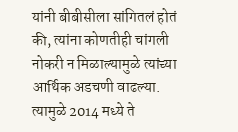यांनी बीबीसीला सांगितलं होतं की, त्यांना कोणतीही चांगली नोकरी न मिळाल्यामुळे त्यांच्या आर्थिक अडचणी वाढल्या. त्यामुळे 2014 मध्ये ते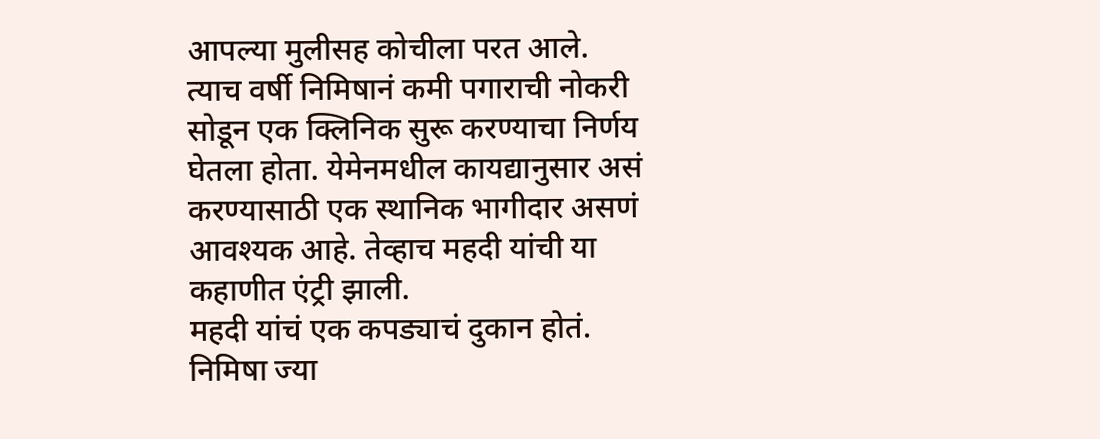आपल्या मुलीसह कोचीला परत आले.
त्याच वर्षी निमिषानं कमी पगाराची नोकरी सोडून एक क्लिनिक सुरू करण्याचा निर्णय घेतला होता. येमेनमधील कायद्यानुसार असं करण्यासाठी एक स्थानिक भागीदार असणं आवश्यक आहे. तेव्हाच महदी यांची या कहाणीत एंट्री झाली.
महदी यांचं एक कपड्याचं दुकान होतं. निमिषा ज्या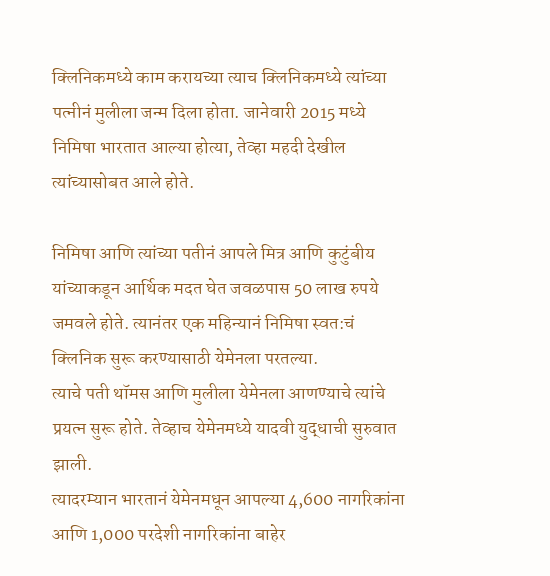क्लिनिकमध्ये काम करायच्या त्याच क्लिनिकमध्ये त्यांच्या पत्नीनं मुलीला जन्म दिला होता. जानेवारी 2015 मध्ये निमिषा भारतात आल्या होत्या, तेव्हा महदी देखील त्यांच्यासोबत आले होते.

निमिषा आणि त्यांच्या पतीनं आपले मित्र आणि कुटुंबीय यांच्याकडून आर्थिक मदत घेत जवळपास 50 लाख रुपये जमवले होते. त्यानंतर एक महिन्यानं निमिषा स्वत:चं क्लिनिक सुरू करण्यासाठी येमेनला परतल्या.
त्याचे पती थॉमस आणि मुलीला येमेनला आणण्याचे त्यांचे प्रयत्न सुरू होते. तेव्हाच येमेनमध्ये यादवी युद्धाची सुरुवात झाली.
त्यादरम्यान भारतानं येमेनमधून आपल्या 4,600 नागरिकांना आणि 1,000 परदेशी नागरिकांना बाहेर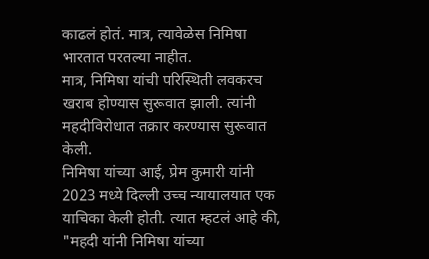काढलं होतं. मात्र, त्यावेळेस निमिषा भारतात परतल्या नाहीत.
मात्र, निमिषा यांची परिस्थिती लवकरच खराब होण्यास सुरूवात झाली. त्यांनी महदीविरोधात तक्रार करण्यास सुरूवात केली.
निमिषा यांच्या आई, प्रेम कुमारी यांनी 2023 मध्ये दिल्ली उच्च न्यायालयात एक याचिका केली होती. त्यात म्हटलं आहे की, "महदी यांनी निमिषा यांच्या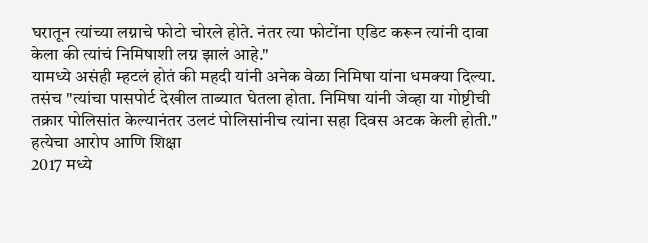घरातून त्यांच्या लग्नाचे फोटो चोरले होते. नंतर त्या फोटोंना एडिट करून त्यांनी दावा केला की त्यांचं निमिषाशी लग्न झालं आहे."
यामध्ये असंही म्हटलं होतं की महदी यांनी अनेक वेळा निमिषा यांना धमक्या दिल्या. तसंच "त्यांचा पासपोर्ट देखील ताब्यात घेतला होता. निमिषा यांनी जेव्हा या गोष्टीची तक्रार पोलिसांत केल्यानंतर उलटं पोलिसांनीच त्यांना सहा दिवस अटक केली होती."
हत्येचा आरोप आणि शिक्षा
2017 मध्ये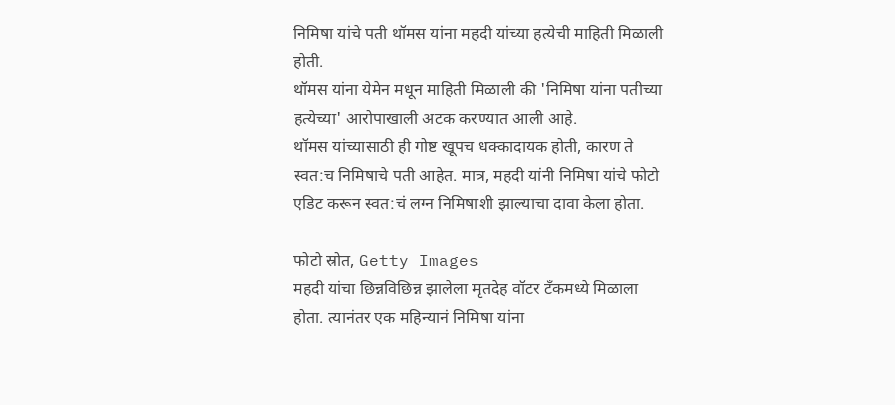निमिषा यांचे पती थॉमस यांना महदी यांच्या हत्येची माहिती मिळाली होती.
थॉमस यांना येमेन मधून माहिती मिळाली की 'निमिषा यांना पतीच्या हत्येच्या' आरोपाखाली अटक करण्यात आली आहे.
थॉमस यांच्यासाठी ही गोष्ट खूपच धक्कादायक होती, कारण ते स्वत:च निमिषाचे पती आहेत. मात्र, महदी यांनी निमिषा यांचे फोटो एडिट करून स्वत:चं लग्न निमिषाशी झाल्याचा दावा केला होता.

फोटो स्रोत, Getty Images
महदी यांचा छिन्नविछिन्न झालेला मृतदेह वॉटर टँकमध्ये मिळाला होता. त्यानंतर एक महिन्यानं निमिषा यांना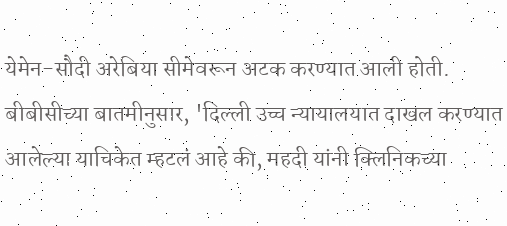येमेन-सौदी अरेबिया सीमेवरून अटक करण्यात आली होती.
बीबीसीच्या बातमीनुसार, 'दिल्ली उच्च न्यायालयात दाखल करण्यात आलेल्या याचिकेत म्हटलं आहे की, महदी यांनी क्लिनिकच्या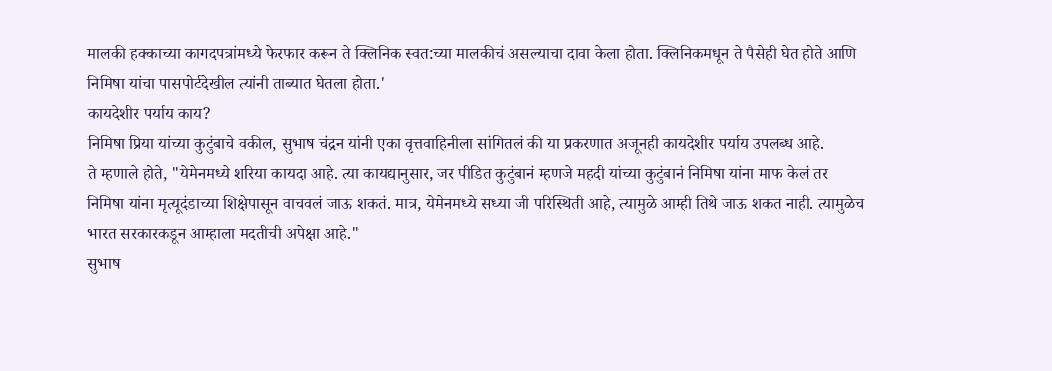मालकी हक्काच्या कागदपत्रांमध्ये फेरफार करून ते क्लिनिक स्वत:च्या मालकीचं असल्याचा दावा केला होता. क्लिनिकमधून ते पैसेही घेत होते आणि निमिषा यांचा पासपोर्टदेखील त्यांनी ताब्यात घेतला होता.'
कायदेशीर पर्याय काय?
निमिषा प्रिया यांच्या कुटुंबाचे वकील, सुभाष चंद्रन यांनी एका वृत्तवाहिनीला सांगितलं की या प्रकरणात अजूनही कायदेशीर पर्याय उपलब्ध आहे.
ते म्हणाले होते, "येमेनमध्ये शरिया कायदा आहे. त्या कायद्यानुसार, जर पीडित कुटुंबानं म्हणजे महदी यांच्या कुटुंबानं निमिषा यांना माफ केलं तर निमिषा यांना मृत्यूदंडाच्या शिक्षेपासून वाचवलं जाऊ शकतं. मात्र, येमेनमध्ये सध्या जी परिस्थिती आहे, त्यामुळे आम्ही तिथे जाऊ शकत नाही. त्यामुळेच भारत सरकारकडून आम्हाला मदतीची अपेक्षा आहे."
सुभाष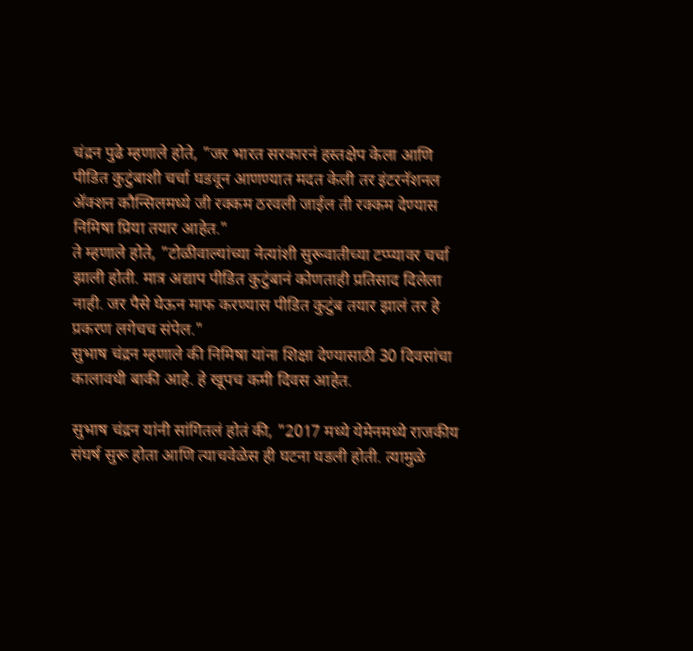चंद्रन पुढे म्हणाले होते, "जर भारत सरकारनं हस्तक्षेप केला आणि पीडित कुटुंबाशी चर्चा घडवून आणण्यात मदत केली तर इंटरनॅशनल ॲक्शन कौन्सिलमध्ये जी रक्कम ठरवली जाईल ती रक्कम देण्यास निमिषा प्रिया तयार आहेत."
ते म्हणाले होते, "टोळीवाल्यांच्या नेत्यांशी सुरूवातीच्या टप्प्यावर चर्चा झाली होती. मात्र अद्याप पीडित कुटुंबानं कोणताही प्रतिसाद दिलेला नाही. जर पैसे घेऊन माफ करण्यास पीडित कुटुंब तयार झालं तर हे प्रकरण लगेचच संपेल."
सुभाष चंद्रन म्हणाले की निमिषा यांना शिक्षा देण्यासाठी 30 दिवसांचा कालावधी बाकी आहे. हे खूपच कमी दिवस आहेत.

सुभाष चंद्रन यांनी सांगितलं होतं की, "2017 मध्ये येमेनमध्ये राजकीय संघर्ष सुरू होता आणि त्याचवेळेस ही घटना घडली होती. त्यामुळे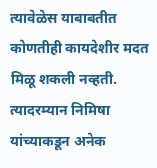त्यावेळेस याबाबतीत कोणतीही कायदेशीर मदत मिळू शकली नव्हती. त्यादरम्यान निमिषा यांच्याकडून अनेक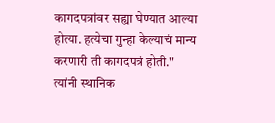कागदपत्रांवर सह्या घेण्यात आल्या होत्या. हत्येचा गुन्हा केल्याचं मान्य करणारी ती कागदपत्रं होती."
त्यांनी स्थानिक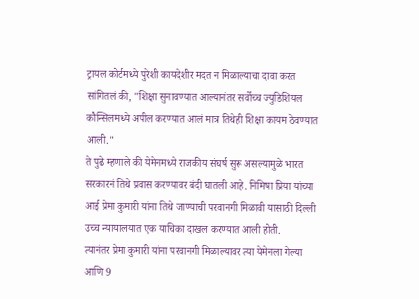ट्रायल कोर्टमध्ये पुरेशी कायदेशीर मदत न मिळाल्याचा दावा करत सांगितलं की, "शिक्षा सुनावण्यात आल्यानंतर सर्वोच्च ज्युडिशियल कौन्सिलमध्ये अपील करण्यात आलं मात्र तिथेही शिक्षा कायम ठेवण्यात आली."
ते पुढे म्हणाले की येमेनमध्ये राजकीय संघर्ष सुरू असल्यामुळे भारत सरकारनं तिथे प्रवास करण्यावर बंदी घातली आहे. निमिषा प्रिया यांच्या आई प्रेमा कुमारी यांना तिथे जाण्याची परवानगी मिळावी यासाठी दिल्ली उच्च न्यायालयात एक याचिका दाखल करण्यात आली होती.
त्यानंतर प्रेमा कुमारी यांना परवानगी मिळाल्यावर त्या येमेनला गेल्या आणि 9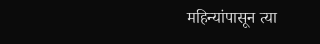महिन्यांपासून त्या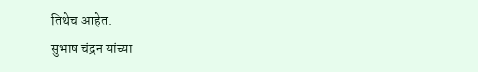तिथेच आहेत.
सुभाष चंद्रन यांच्या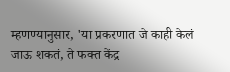म्हणण्यानुसार, 'या प्रकरणात जे काही केलं जाऊ शकतं, ते फक्त केंद्र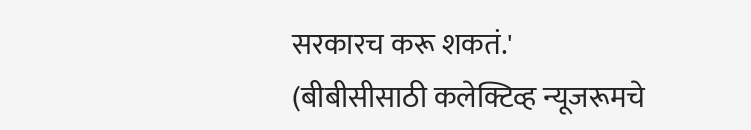सरकारच करू शकतं.'
(बीबीसीसाठी कलेक्टिव्ह न्यूजरूमचे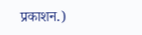प्रकाशन.)